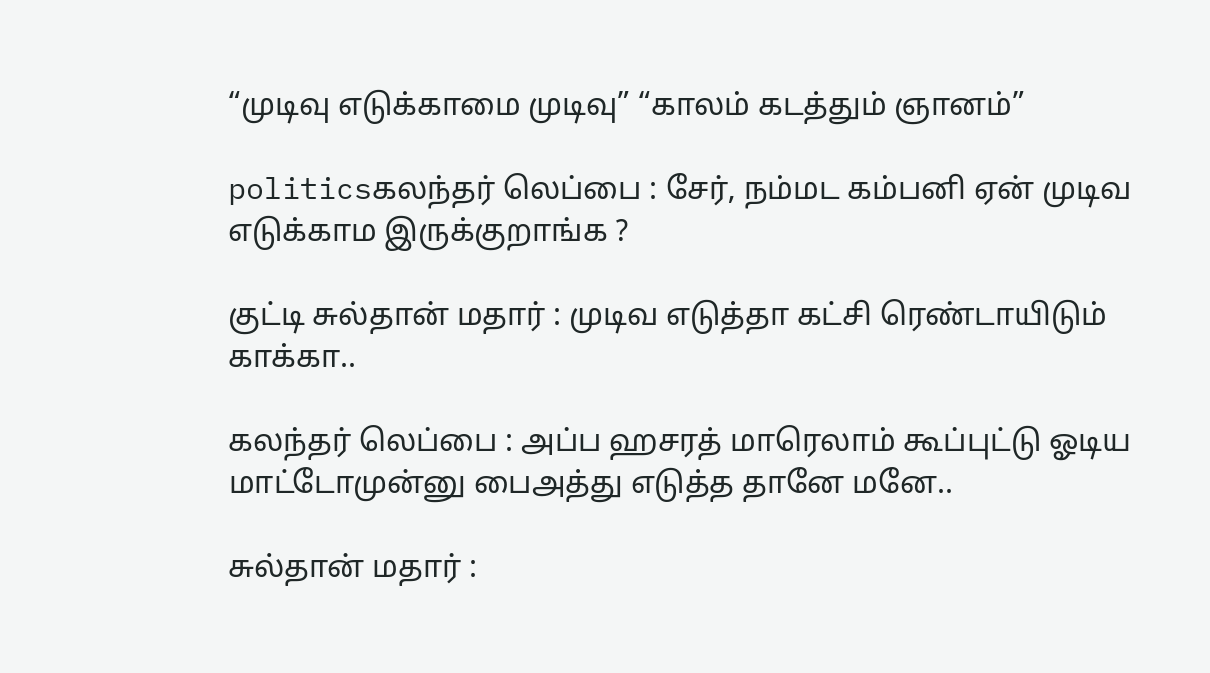“முடிவு எடுக்காமை முடிவு” “காலம் கடத்தும் ஞானம்”

politicsகலந்தர் லெப்பை : சேர், நம்மட கம்பனி ஏன் முடிவ எடுக்காம இருக்குறாங்க ?

குட்டி சுல்தான் மதார் : முடிவ எடுத்தா கட்சி ரெண்டாயிடும் காக்கா..

கலந்தர் லெப்பை : அப்ப ஹசரத் மாரெலாம் கூப்புட்டு ஓடிய மாட்டோமுன்னு பைஅத்து எடுத்த தானே மனே..

சுல்தான் மதார் :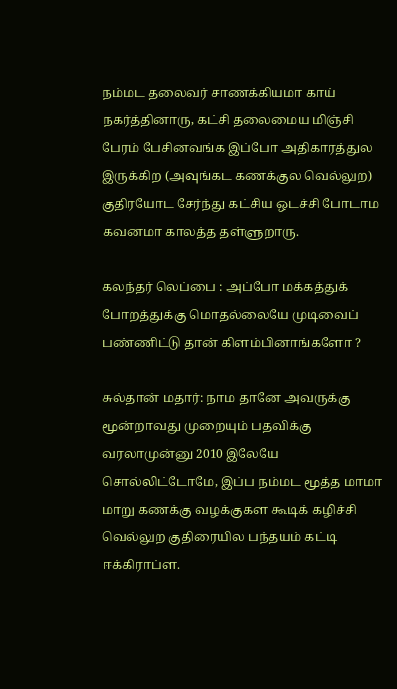நம்மட தலைவர் சாணக்கியமா காய் நகர்த்தினாரு, கட்சி தலைமைய மிஞ்சி பேரம் பேசினவங்க இப்போ அதிகாரத்துல இருக்கிற (அவுங்கட கணக்குல வெல்லுற) குதிரயோட சேர்ந்து கட்சிய ஒடச்சி போடாம கவனமா காலத்த தள்ளுறாரு.

கலந்தர் லெப்பை : அப்போ மக்கத்துக் போறத்துக்கு மொதல்லையே முடிவைப் பண்ணிட்டு தான் கிளம்பினாங்களோ ?

சுல்தான் மதார்: நாம தானே அவருக்கு மூன்றாவது முறையும் பதவிக்கு வரலாமுன்னு 2010 இலேயே சொல்லிட்டோமே, இப்ப நம்மட மூத்த மாமா மாறு கணக்கு வழக்குகள கூடிக் கழிச்சி வெல்லுற குதிரையில பந்தயம் கட்டி ஈக்கிராப்ள.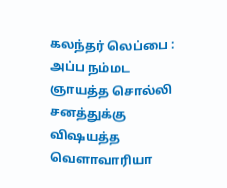கலந்தர் லெப்பை : அப்ப நம்மட ஞாயத்த சொல்லி சனத்துக்கு விஷயத்த வெளாவாரியா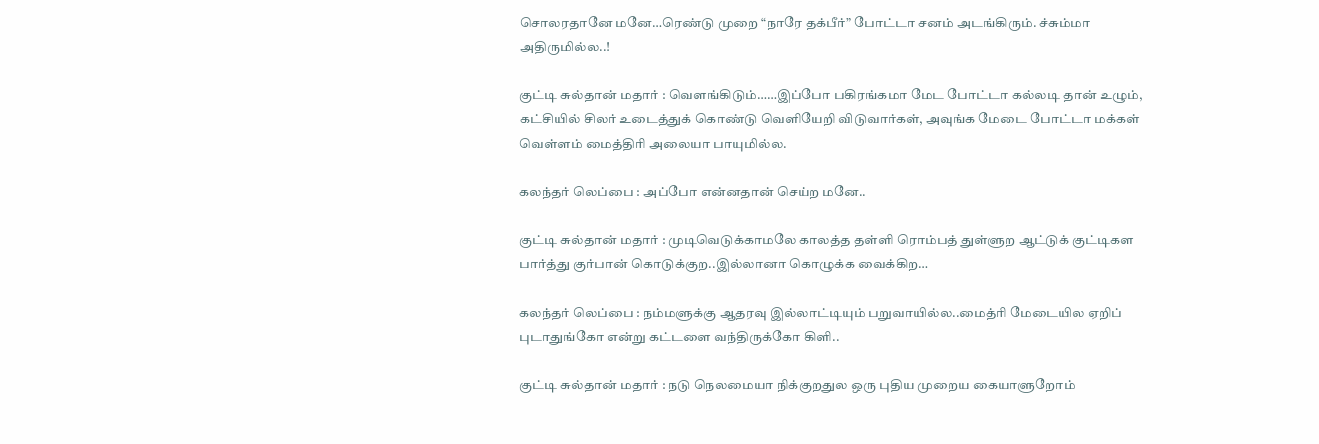சொலரதானே மனே…ரெண்டு முறை “நாரே தக்பீர்” போட்டா சனம் அடங்கிரும். ச்சும்மா அதிருமில்ல..!

குட்டி சுல்தான் மதார் : வெளங்கிடும்……இப்போ பகிரங்கமா மேட போட்டா கல்லடி தான் உழும், கட்சியில் சிலர் உடைத்துக் கொண்டு வெளியேறி விடுவார்கள், அவுங்க மேடை போட்டா மக்கள் வெள்ளம் மைத்திரி அலையா பாயுமில்ல.

கலந்தர் லெப்பை : அப்போ என்னதான் செய்ற மனே..

குட்டி சுல்தான் மதார் : முடிவெடுக்காமலே காலத்த தள்ளி ரொம்பத் துள்ளுற ஆட்டுக் குட்டிகள பார்த்து குர்பான் கொடுக்குற..இல்லானா கொழுக்க வைக்கிற…

கலந்தர் லெப்பை : நம்மளுக்கு ஆதரவு இல்லாட்டியும் பறுவாயில்ல..மைத்ரி மேடையில ஏறிப் புடாதுங்கோ என்று கட்டளை வந்திருக்கோ கிளி..

குட்டி சுல்தான் மதார் : நடு நெலமையா நிக்குறதுல ஒரு புதிய முறைய கையாளுறோம்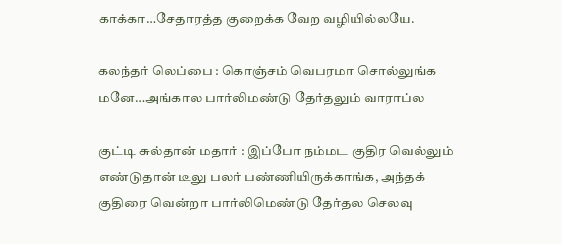காக்கா…சேதாரத்த குறைக்க வேற வழியில்லயே.

கலந்தர் லெப்பை : கொஞ்சம் வெபரமா சொல்லுங்க மனே…அங்கால பார்லிமண்டு தேர்தலும் வாராப்ல

குட்டி சுல்தான் மதார் : இப்போ நம்மட குதிர வெல்லும் எண்டுதான் டீலு பலர் பண்ணியிருக்காங்க, அந்தக் குதிரை வென்றா பார்லிமெண்டு தேர்தல செலவு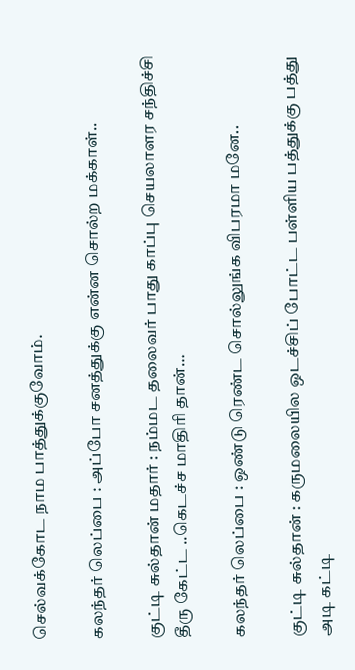செல்வக்கோட நாம பாத்துக்குவோம்.

கலந்தர் லெப்பை : அப்போ சனத்துக்கு என்ன சொல்ற மக்காள்..

குட்டி சுல்தான் மதார் : நம்மட தலைவர் பாது காப்பு செயலாளர சந்திச்சி தீரு கேட்ட ..கெடச்ச மாதிரி தான்…

கலந்தர் லெப்பை : ஒண்டு ரெண்ட சொல்லுங்க விபரமா மனே..

குட்டி சுல்தான் : கருமலையில ஒடச்சிப் போட்ட பள்ளிய பத்துக்கு பத்து அடி கட்டி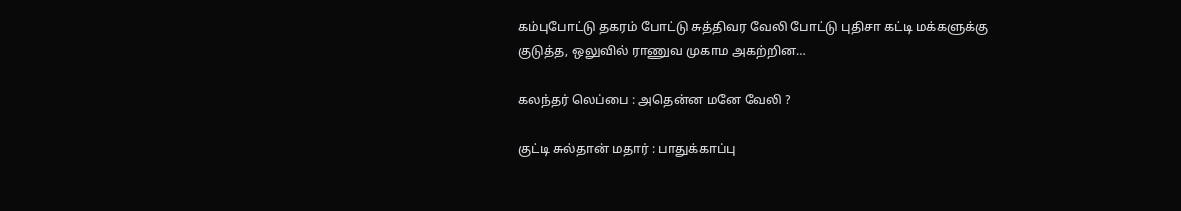கம்புபோட்டு தகரம் போட்டு சுத்திவர வேலி போட்டு புதிசா கட்டி மக்களுக்கு குடுத்த, ஒலுவில் ராணுவ முகாம அகற்றின…

கலந்தர் லெப்பை : அதென்ன மனே வேலி ?

குட்டி சுல்தான் மதார் : பாதுக்காப்பு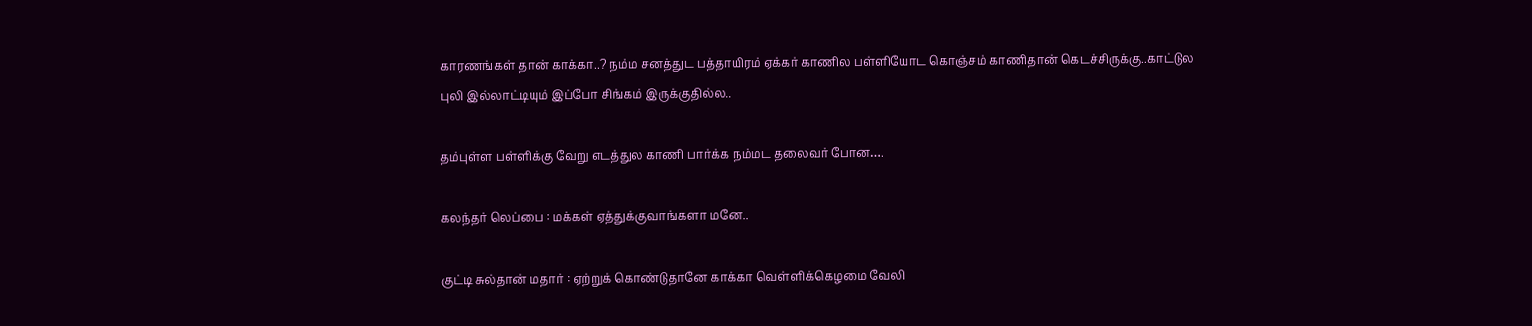காரணங்கள் தான் காக்கா..? நம்ம சனத்துட பத்தாயிரம் ஏக்கர் காணில பள்ளியோட கொஞ்சம் காணிதான் கெடச்சிருக்கு..காட்டுல புலி இல்லாட்டியும் இப்போ சிங்கம் இருக்குதில்ல..

தம்புள்ள பள்ளிக்கு வேறு எடத்துல காணி பார்க்க நம்மட தலைவர் போன….

கலந்தர் லெப்பை : மக்கள் ஏத்துக்குவாங்களா மனே..

குட்டி சுல்தான் மதார் : ஏற்றுக் கொண்டுதானே காக்கா வெள்ளிக்கெழமை வேலி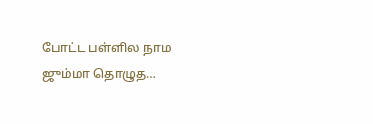போட்ட பள்ளில நாம ஜும்மா தொழுத…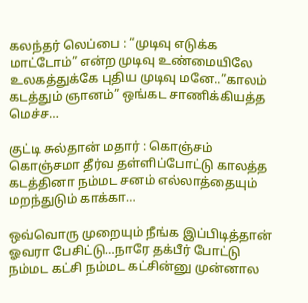கலந்தர் லெப்பை : “முடிவு எடுக்க மாட்டோம்” என்ற முடிவு உண்மையிலே உலகத்துக்கே புதிய முடிவு மனே..”காலம் கடத்தும் ஞானம்” ஒங்கட சாணிக்கியத்த மெச்ச…

குட்டி சுல்தான் மதார் : கொஞ்சம் கொஞ்சமா தீர்வ தள்ளிப்போட்டு காலத்த கடத்தினா நம்மட சனம் எல்லாத்தையும் மறந்துடும் காக்கா…

ஒவ்வொரு முறையும் நீங்க இப்பிடித்தான் ஓவரா பேசிட்டு…நாரே தக்பீர் போட்டு நம்மட கட்சி நம்மட கட்சின்னு முன்னால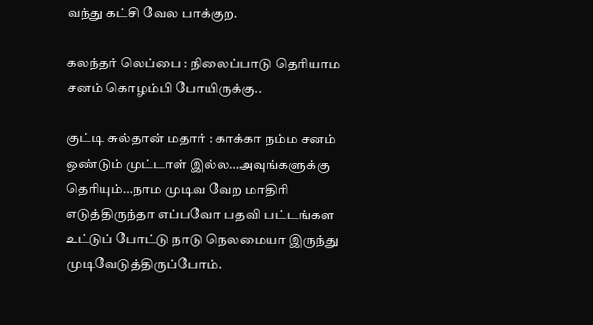வந்து கட்சி வேல பாக்குற.

கலந்தர் லெப்பை : நிலைப்பாடு தெரியாம சனம் கொழம்பி போயிருக்கு..

குட்டி சுல்தான் மதார் : காக்கா நம்ம சனம் ஒண்டும் முட்டாள் இல்ல…அவுங்களுக்கு தெரியும்…நாம முடிவ வேற மாதிரி எடுத்திருந்தா எப்பவோ பதவி பட்டங்கள உட்டுப் போட்டு நாடு நெலமையா இருந்து முடிவேடுத்திருப்போம்.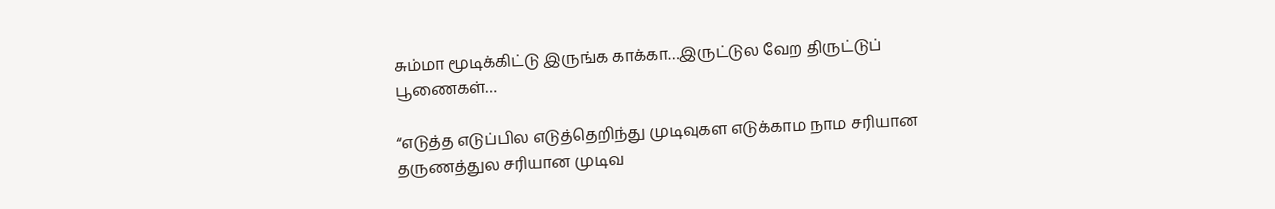சும்மா மூடிக்கிட்டு இருங்க காக்கா…இருட்டுல வேற திருட்டுப் பூணைகள்…

“எடுத்த எடுப்பில எடுத்தெறிந்து முடிவுகள எடுக்காம நாம சரியான தருணத்துல சரியான முடிவ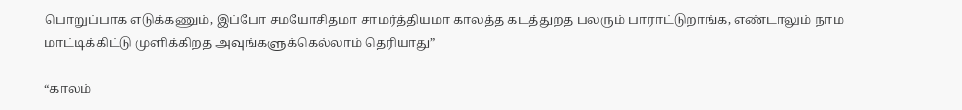பொறுப்பாக எடுக்கணும், இப்போ சமயோசிதமா சாமர்த்தியமா காலத்த கடத்துறத பலரும் பாராட்டுறாங்க, எண்டாலும் நாம மாட்டிக்கிட்டு முளிக்கிறத அவுங்களுக்கெல்லாம் தெரியாது”

“காலம்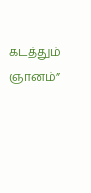கடத்தும் ஞானம்”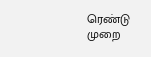ரெண்டு முறை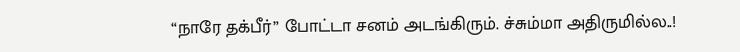“நாரே தக்பீர்” போட்டா சனம் அடங்கிரும். ச்சும்மா அதிருமில்ல..!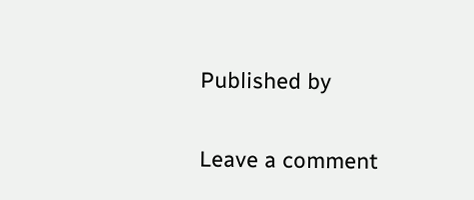Published by

Leave a comment